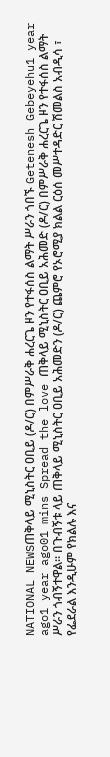NATIONAL NEWSጠቅላይ ሚኒስትር ዐቢይ (ዶ/ር) በምሥራቅ ሐረርጌ ዞን የተፋሰስ ልማት ሥራን ጎበኙ Getenesh Gebeyehu1 year ago1 year ago01 mins Spread the love ጠቅላይ ሚኒስትር ዐቢይ አሕመድ (ዶ/ር) በምሥራቅ ሐረርጌ ዞን የተፋሰስ ልማት ሥራን ጎብኝተዋል፡፡ በጉብኝቱ ላይ ጠቅላይ ሚኒስትር ዐቢይ አሕመድን (ዶ/ር) ጨምሮ የኦሮሚያ ክልል ርዕሰ መሥተዳድር ሽመልስ አብዲሳ ፣ የፌደራል እንዲሁም የክልሉ እና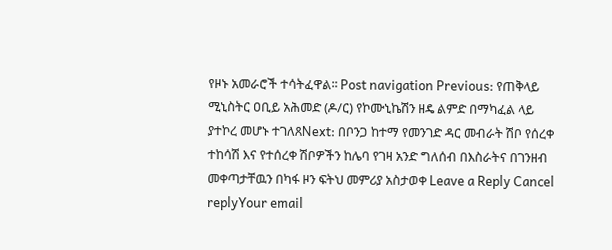የዞኑ አመራሮች ተሳትፈዋል፡፡ Post navigation Previous: የጠቅላይ ሚኒስትር ዐቢይ አሕመድ (ዶ/ር) የኮሙኒኬሽን ዘዴ ልምድ በማካፈል ላይ ያተኮረ መሆኑ ተገለጸNext: በቦንጋ ከተማ የመንገድ ዳር መብራት ሽቦ የሰረቀ ተከሳሽ እና የተሰረቀ ሽቦዎችን ከሌባ የገዛ አንድ ግለሰብ በእስራትና በገንዘብ መቀጣታቸዉን በካፋ ዞን ፍትህ መምሪያ አስታወቀ Leave a Reply Cancel replyYour email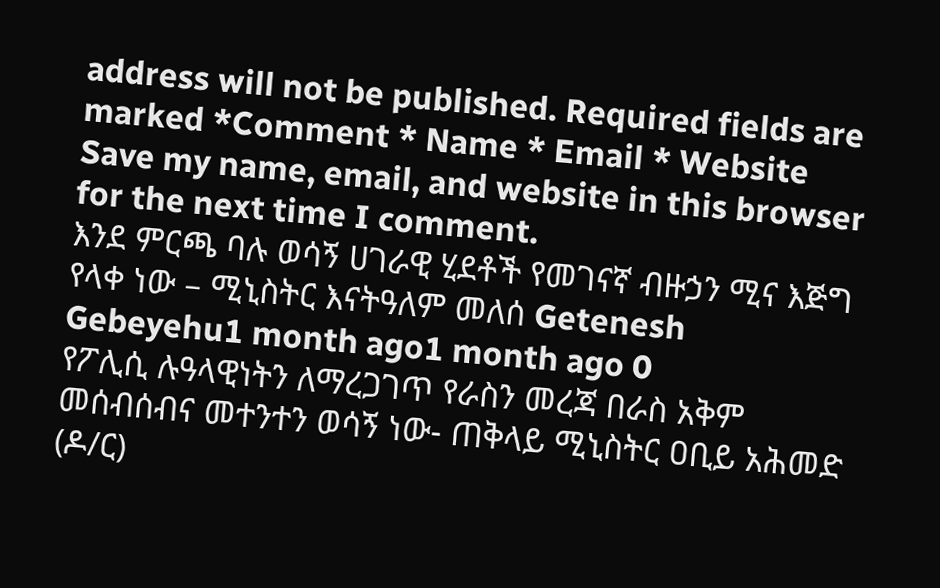address will not be published. Required fields are marked *Comment * Name * Email * Website Save my name, email, and website in this browser for the next time I comment.
እንደ ምርጫ ባሉ ወሳኝ ሀገራዊ ሂደቶች የመገናኛ ብዙኃን ሚና እጅግ የላቀ ነው – ሚኒስትር እናትዓለም መለሰ Getenesh Gebeyehu1 month ago1 month ago 0
የፖሊሲ ሉዓላዊነትን ለማረጋገጥ የራስን መረጃ በራስ አቅም መሰብሰብና መተንተን ወሳኝ ነው- ጠቅላይ ሚኒስትር ዐቢይ አሕመድ (ዶ/ር)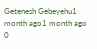Getenesh Gebeyehu1 month ago1 month ago 0